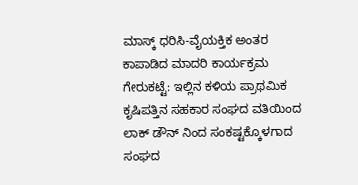ಮಾಸ್ಕ್ ಧರಿಸಿ-ವೈಯಕ್ತಿಕ ಅಂತರ ಕಾಪಾಡಿದ ಮಾದರಿ ಕಾರ್ಯಕ್ರಮ
ಗೇರುಕಟ್ಟೆ: ಇಲ್ಲಿನ ಕಳಿಯ ಪ್ರಾಥಮಿಕ ಕೃಷಿಪತ್ತಿನ ಸಹಕಾರ ಸಂಘದ ವತಿಯಿಂದ ಲಾಕ್ ಡೌನ್ ನಿಂದ ಸಂಕಷ್ಟಕ್ಕೊಳಗಾದ ಸಂಘದ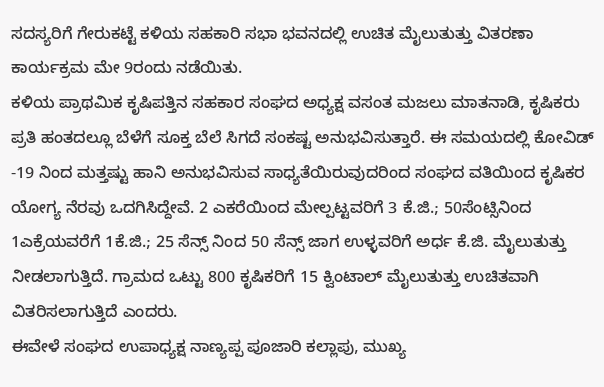ಸದಸ್ಯರಿಗೆ ಗೇರುಕಟ್ಟೆ ಕಳಿಯ ಸಹಕಾರಿ ಸಭಾ ಭವನದಲ್ಲಿ ಉಚಿತ ಮೈಲುತುತ್ತು ವಿತರಣಾ ಕಾರ್ಯಕ್ರಮ ಮೇ 9ರಂದು ನಡೆಯಿತು.
ಕಳಿಯ ಪ್ರಾಥಮಿಕ ಕೃಷಿಪತ್ತಿನ ಸಹಕಾರ ಸಂಘದ ಅಧ್ಯಕ್ಷ ವಸಂತ ಮಜಲು ಮಾತನಾಡಿ, ಕೃಷಿಕರು ಪ್ರತಿ ಹಂತದಲ್ಲೂ ಬೆಳೆಗೆ ಸೂಕ್ತ ಬೆಲೆ ಸಿಗದೆ ಸಂಕಷ್ಟ ಅನುಭವಿಸುತ್ತಾರೆ. ಈ ಸಮಯದಲ್ಲಿ ಕೋವಿಡ್ -19 ನಿಂದ ಮತ್ತಷ್ಟು ಹಾನಿ ಅನುಭವಿಸುವ ಸಾಧ್ಯತೆಯಿರುವುದರಿಂದ ಸಂಘದ ವತಿಯಿಂದ ಕೃಷಿಕರ ಯೋಗ್ಯ ನೆರವು ಒದಗಿಸಿದ್ದೇವೆ. 2 ಎಕರೆಯಿಂದ ಮೇಲ್ಪಟ್ಟವರಿಗೆ 3 ಕೆ.ಜಿ.; 50ಸೆಂಟ್ಸಿನಿಂದ 1ಎಕ್ರೆಯವರೆಗೆ 1ಕೆ.ಜಿ.; 25 ಸೆನ್ಸ್ ನಿಂದ 50 ಸೆನ್ಸ್ ಜಾಗ ಉಳ್ಳವರಿಗೆ ಅರ್ಧ ಕೆ.ಜಿ. ಮೈಲುತುತ್ತು ನೀಡಲಾಗುತ್ತಿದೆ. ಗ್ರಾಮದ ಒಟ್ಟು 800 ಕೃಷಿಕರಿಗೆ 15 ಕ್ವಿಂಟಾಲ್ ಮೈಲುತುತ್ತು ಉಚಿತವಾಗಿ ವಿತರಿಸಲಾಗುತ್ತಿದೆ ಎಂದರು.
ಈವೇಳೆ ಸಂಘದ ಉಪಾಧ್ಯಕ್ಷ ನಾಣ್ಯಪ್ಪ ಪೂಜಾರಿ ಕಲ್ಲಾಪು, ಮುಖ್ಯ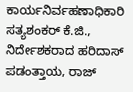ಕಾರ್ಯನಿರ್ವಹಣಾಧಿಕಾರಿ ಸತ್ಯಶಂಕರ್ ಕೆ.ಜಿ., ನಿರ್ದೇಶಕರಾದ ಹರಿದಾಸ್ ಪಡಂತ್ತಾಯ, ರಾಜ್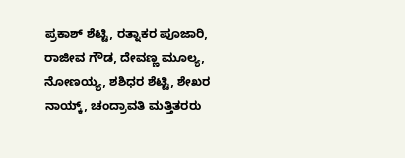ಪ್ರಕಾಶ್ ಶೆಟ್ಟಿ, ರತ್ನಾಕರ ಪೂಜಾರಿ, ರಾಜೀವ ಗೌಡ, ದೇವಣ್ಣ ಮೂಲ್ಯ, ನೋಣಯ್ಯ, ಶಶಿಧರ ಶೆಟ್ಟಿ, ಶೇಖರ ನಾಯ್ಕ್, ಚಂದ್ರಾವತಿ ಮತ್ತಿತರರು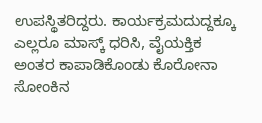ಉಪಸ್ಥಿತರಿದ್ದರು. ಕಾರ್ಯಕ್ರಮದುದ್ದಕ್ಕೂ ಎಲ್ಲರೂ ಮಾಸ್ಕ್ ಧರಿಸಿ, ವೈಯಕ್ತಿಕ ಅಂತರ ಕಾಪಾಡಿಕೊಂಡು ಕೊರೋನಾ ಸೋಂಕಿನ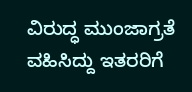ವಿರುದ್ಧ ಮುಂಜಾಗ್ರತೆ ವಹಿಸಿದ್ದು ಇತರರಿಗೆ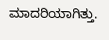ಮಾದರಿಯಾಗಿತ್ತು.